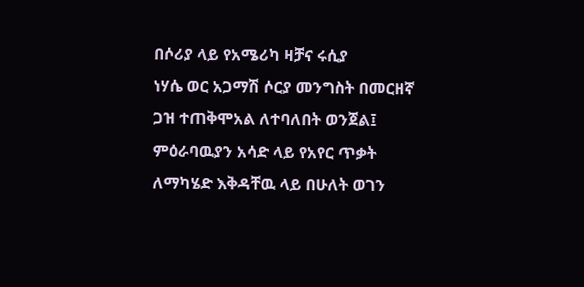በሶሪያ ላይ የአሜሪካ ዛቻና ሩሲያ
ነሃሴ ወር አጋማሽ ሶርያ መንግስት በመርዘኛ ጋዝ ተጠቅሞአል ለተባለበት ወንጀል፤ ምዕራባዉያን አሳድ ላይ የአየር ጥቃት ለማካሄድ እቅዳቸዉ ላይ በሁለት ወገን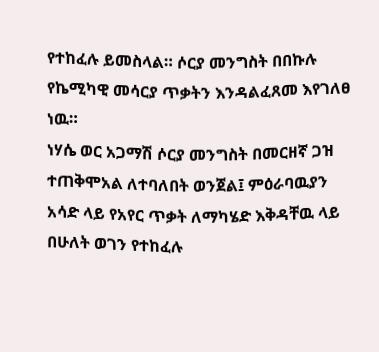የተከፈሉ ይመስላል። ሶርያ መንግስት በበኩሉ የኬሚካዊ መሳርያ ጥቃትን እንዳልፈጸመ እየገለፀ ነዉ።
ነሃሴ ወር አጋማሽ ሶርያ መንግስት በመርዘኛ ጋዝ ተጠቅሞአል ለተባለበት ወንጀል፤ ምዕራባዉያን አሳድ ላይ የአየር ጥቃት ለማካሄድ እቅዳቸዉ ላይ በሁለት ወገን የተከፈሉ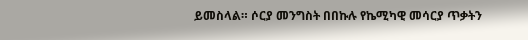ይመስላል። ሶርያ መንግስት በበኩሉ የኬሚካዊ መሳርያ ጥቃትን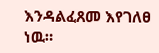እንዳልፈጸመ እየገለፀ ነዉ።